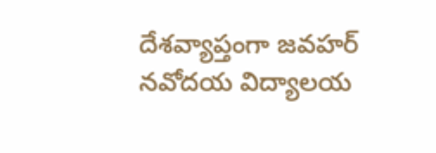దేశవ్యాప్తంగా జవహర్ నవోదయ విద్యాలయ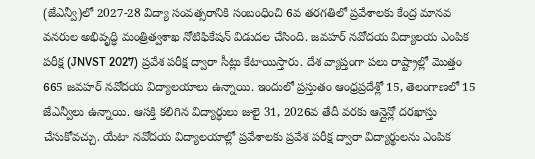(జేఎన్వీ)లో 2027-28 విద్యా సంవత్సరానికి సంబంధించి 6వ తరగతిలో ప్రవేశాలకు కేంద్ర మానవ వనరుల అభివృద్ధి మంత్రిత్వశాఖ నోటిఫికేషన్ విడుదల చేసింది. జవహర్ నవోదయ విద్యాలయ ఎంపిక పరీక్ష (JNVST 2027) ప్రవేశ పరీక్ష ద్వారా సీట్లు కేటాయిస్తారు. దేశ వ్యాప్తంగా పలు రాష్ట్రాల్లో మొత్తం 665 జవహర్ నవోదయ విద్యాలయాలు ఉన్నాయి. ఇందులో ప్రస్తుతం ఆంధ్రప్రదేశ్లో 15, తెలంగాణలో 15 జేఎన్వీలు ఉన్నాయి. ఆసక్తి కలిగిన విద్యార్ధులు జులై 31, 2026వ తేదీ వరకు ఆన్లైన్లో దరఖాస్తు చేసుకోవచ్చు. యేటా నవోదయ విద్యాలయాల్లో ప్రవేశాలకు ప్రవేశ పరీక్ష ద్వారా విద్యార్థులను ఎంపిక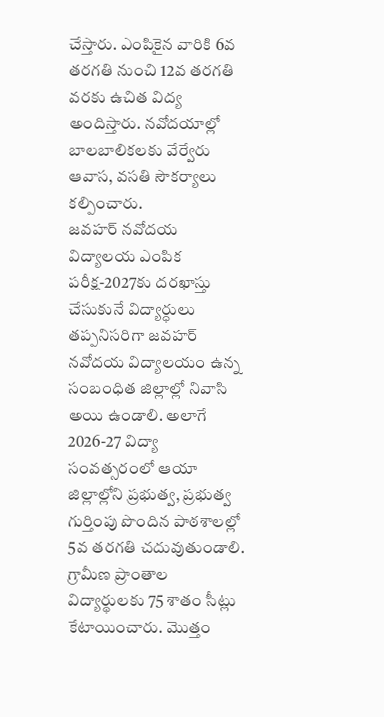చేస్తారు. ఎంపికైన వారికి 6వ తరగతి నుంచి 12వ తరగతి వరకు ఉచిత విద్య అందిస్తారు. నవోదయాల్లో బాలబాలికలకు వేర్వేరు ఆవాస, వసతి సౌకర్యాలు కల్పించారు.
జవహర్ నవోదయ విద్యాలయ ఎంపిక పరీక్ష-2027కు దరఖాస్తు చేసుకునే విద్యార్ధులు తప్పనిసరిగా జవహర్ నవోదయ విద్యాలయం ఉన్న సంబంధిత జిల్లాల్లో నివాసి అయి ఉండాలి. అలాగే 2026-27 విద్యా సంవత్సరంలో ఆయా జిల్లాల్లోని ప్రభుత్వ, ప్రభుత్వ గుర్తింపు పొందిన పాఠశాలల్లో 5వ తరగతి చదువుతుండాలి. గ్రామీణ ప్రాంతాల విద్యార్థులకు 75 శాతం సీట్లు కేటాయించారు. మొత్తం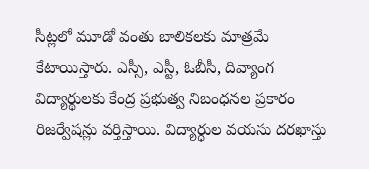సీట్లలో మూడో వంతు బాలికలకు మాత్రమే కేటాయిస్తారు. ఎస్సీ, ఎస్టీ, ఓబీసీ, దివ్యాంగ విద్యార్థులకు కేంద్ర ప్రభుత్వ నిబంధనల ప్రకారం రిజర్వేషన్లు వర్తిస్తాయి. విద్యార్ధుల వయసు దరఖాస్తు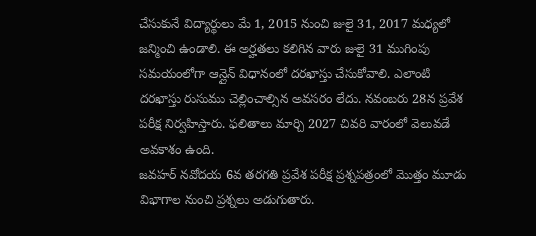చేసుకునే విద్యార్థులు మే 1, 2015 నుంచి జులై 31, 2017 మధ్యలో జన్మించి ఉండాలి. ఈ అర్హతలు కలిగిన వారు జులై 31 ముగింపు సమయంలోగా ఆన్లైన్ విధానంలో దరఖాస్తు చేసుకోవాలి. ఎలాంటి దరఖాస్తు రుసుము చెల్లించాల్సిన అవసరం లేదు. నవంబరు 28న ప్రవేశ పరీక్ష నిర్వహిస్తారు. ఫలితాలు మార్చి 2027 చివరి వారంలో వెలువడే అవకాశం ఉంది.
జవహర్ నవోదయ 6వ తరగతి ప్రవేశ పరీక్ష ప్రశ్నపత్రంలో మొత్తం మూడు విభాగాల నుంచి ప్రశ్నలు అడుగుతారు.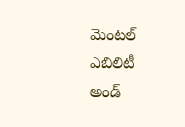మెంటల్ ఎబిలిటీ అండ్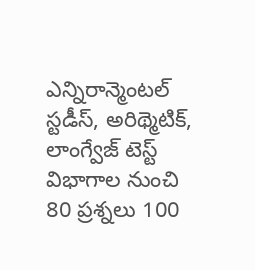ఎన్నిరాన్మెంటల్ స్టడీస్, అరిథ్మెటిక్, లాంగ్వేజ్ టెస్ట్ విభాగాల నుంచి 80 ప్రశ్నలు 100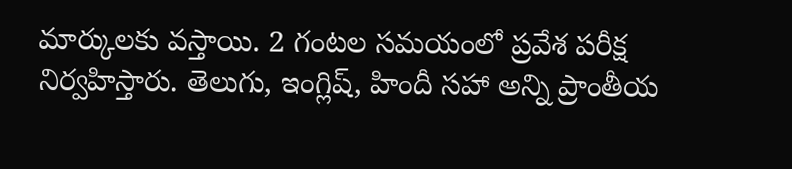మార్కులకు వస్తాయి. 2 గంటల సమయంలో ప్రవేశ పరీక్ష నిర్వహిస్తారు. తెలుగు, ఇంగ్లిష్, హిందీ సహా అన్ని ప్రాంతీయ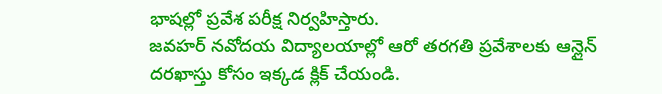భాషల్లో ప్రవేశ పరీక్ష నిర్వహిస్తారు.
జవహర్ నవోదయ విద్యాలయాల్లో ఆరో తరగతి ప్రవేశాలకు ఆన్లైన్ దరఖాస్తు కోసం ఇక్కడ క్లిక్ చేయండి.